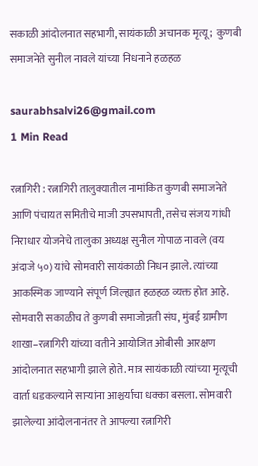सकाळी आंदोलनात सहभागी, सायंकाळी अचानक मृत्यू;  कुणबी समाजनेते सुनील नावले यांच्या निधनाने हळहळ

saurabhsalvi26@gmail.com
1 Min Read

रत्नागिरी : रत्नागिरी तालुक्यातील नामांकित कुणबी समाजनेते आणि पंचायत समितीचे माजी उपसभापती, तसेच संजय गांधी निराधार योजनेचे तालुका अध्यक्ष सुनील गोपाळ नावले (वय अंदाजे ५०) यांचे सोमवारी सायंकाळी निधन झाले. त्यांच्या आकस्मिक जाण्याने संपूर्ण जिल्ह्यात हळहळ व्यक्त होत आहे. सोमवारी सकाळीच ते कुणबी समाजोन्नती संघ, मुंबई ग्रामीण शाखा–रत्नागिरी यांच्या वतीने आयोजित ओबीसी आरक्षण आंदोलनात सहभागी झाले होते. मात्र सायंकाळी त्यांच्या मृत्यूची वार्ता धडकल्याने साऱ्यांना आश्चर्याचा धक्का बसला. सोमवारी झालेल्या आंदोलनानंतर ते आपल्या रत्नागिरी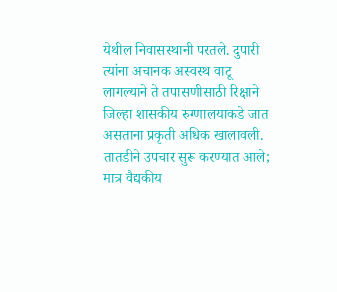येथील निवासस्थानी परतले. दुपारी त्यांना अचानक अस्वस्थ वाटू लागल्याने ते तपासणीसाठी रिक्षाने जिल्हा शासकीय रुग्णालयाकडे जात असताना प्रकृती अधिक खालावली. तातडीने उपचार सुरू करण्यात आले; मात्र वैद्यकीय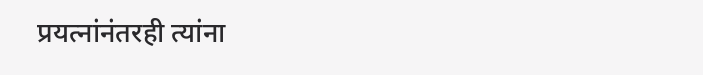प्रयत्नांनंतरही त्यांना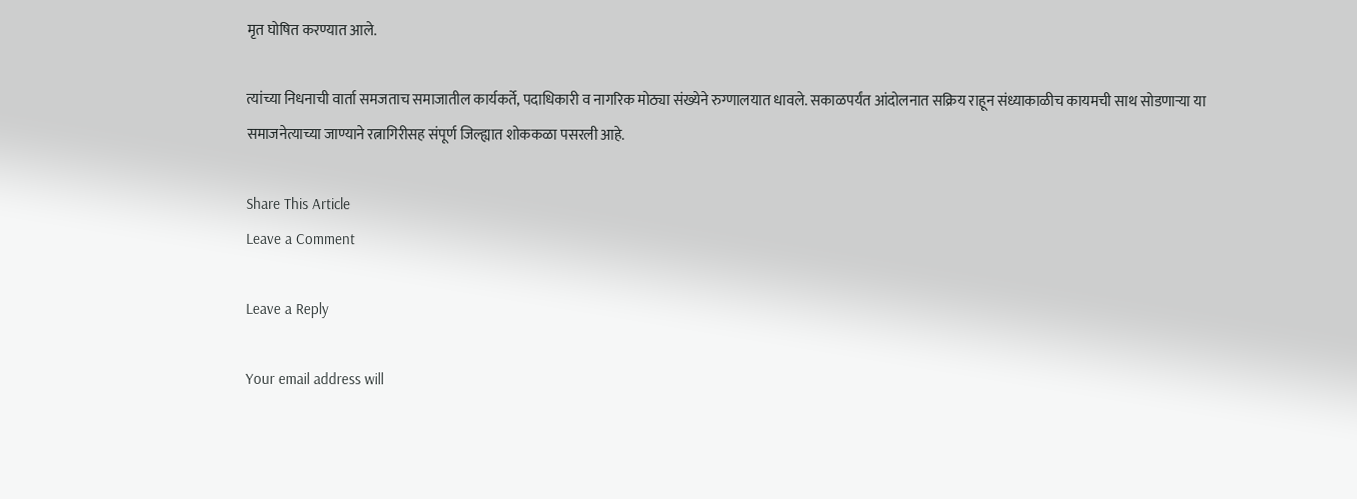मृत घोषित करण्यात आले.

त्यांच्या निधनाची वार्ता समजताच समाजातील कार्यकर्ते, पदाधिकारी व नागरिक मोठ्या संख्येने रुग्णालयात धावले. सकाळपर्यंत आंदोलनात सक्रिय राहून संध्याकाळीच कायमची साथ सोडणाऱ्या या समाजनेत्याच्या जाण्याने रत्नागिरीसह संपूर्ण जिल्ह्यात शोककळा पसरली आहे.

Share This Article
Leave a Comment

Leave a Reply

Your email address will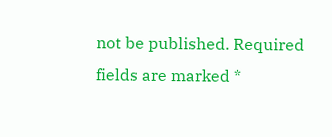not be published. Required fields are marked *